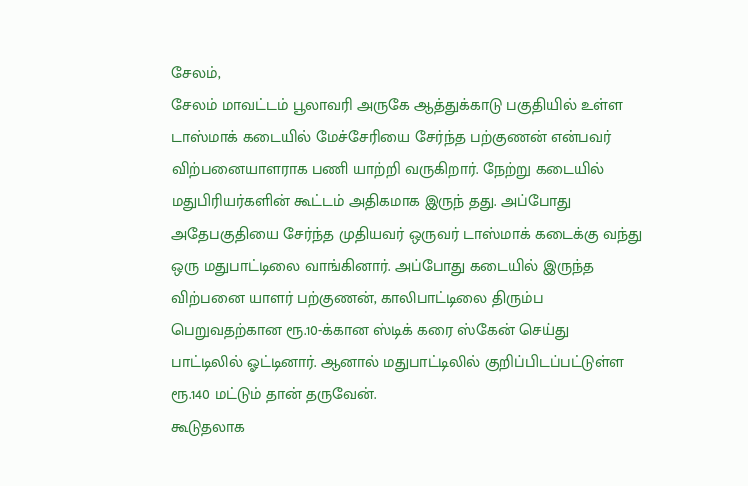சேலம்,
சேலம் மாவட்டம் பூலாவரி அருகே ஆத்துக்காடு பகுதியில் உள்ள டாஸ்மாக் கடையில் மேச்சேரியை சேர்ந்த பற்குணன் என்பவர் விற்பனையாளராக பணி யாற்றி வருகிறார். நேற்று கடையில் மதுபிரியர்களின் கூட்டம் அதிகமாக இருந் தது. அப்போது அதேபகுதியை சேர்ந்த முதியவர் ஒருவர் டாஸ்மாக் கடைக்கு வந்து ஒரு மதுபாட்டிலை வாங்கினார். அப்போது கடையில் இருந்த விற்பனை யாளர் பற்குணன், காலிபாட்டிலை திரும்ப பெறுவதற்கான ரூ.10-க்கான ஸ்டிக் கரை ஸ்கேன் செய்து பாட்டிலில் ஓட்டினார். ஆனால் மதுபாட்டிலில் குறிப்பிடப்பட்டுள்ள ரூ.140 மட்டும் தான் தருவேன்.
கூடுதலாக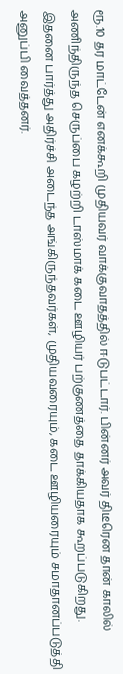ரூ.10 தர மாட்டேன் எனக்கூறி முதியவர் வாக்குவாதத்தில் ஈடுபட்டார். பின்னர் அவர் திடீரென தான் காலில் அணிந்திருந்த செருப்பை கழற்றி டாஸ்மாக் கடை ஊழியர் பற்குணத்தை தாக்கியதாக கூறப்படுகிறது. இதனை பார்த்து அதிர்ச்சி அடைந்த அங்கிருந்தவர்கள், முதியவரையும், கடை ஊழியரையும் சமாதானப்படுத்தி அனுப்பி வைத்தனர்.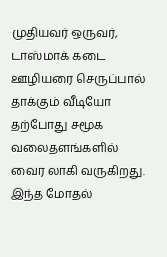முதியவர் ஒருவர், டாஸ்மாக் கடை ஊழியரை செருப்பால் தாக்கும் வீடியோ தற்போது சமூக வலைதளங்களில் வைர லாகி வருகிறது. இந்த மோதல்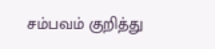சம்பவம் குறித்து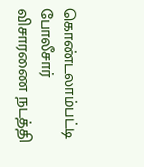கொண்டலாம்பட்டி போலீசார் விசாரணை நடத்தி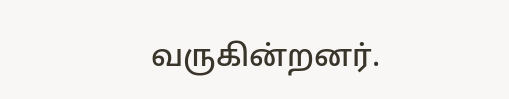வருகின்றனர்.